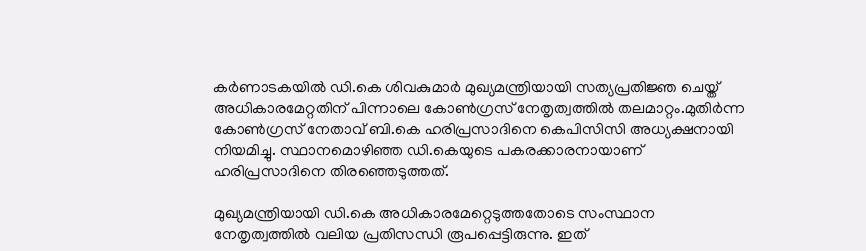കർണാടകയില്‍ ഡി.കെ ശിവകുമാർ മുഖ്യമന്ത്രിയായി സത്യപ്രതിജ്ഞ ചെയ്ത് അധികാരമേറ്റതിന് പിന്നാലെ കോണ്‍ഗ്രസ് നേതൃത്വത്തില്‍ തലമാറ്റം.മുതിർന്ന കോണ്‍ഗ്രസ് നേതാവ് ബി.കെ ഹരിപ്രസാദിനെ കെപിസിസി അധ്യക്ഷനായി നിയമിച്ചു. സ്ഥാനമൊഴിഞ്ഞ ഡി.കെയുടെ പകരക്കാരനായാണ് ഹരിപ്രസാദിനെ തിരഞ്ഞെടുത്തത്.

മുഖ്യമന്ത്രിയായി ഡി.കെ അധികാരമേറ്റെടുത്തതോടെ സംസ്ഥാന നേതൃത്വത്തില്‍ വലിയ പ്രതിസന്ധി രൂപപ്പെട്ടിരുന്നു. ഇത്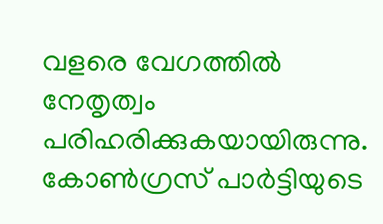വളരെ വേഗത്തില്‍ നേതൃത്വം പരിഹരിക്കുകയായിരുന്നു. കോണ്‍ഗ്രസ് പാർട്ടിയുടെ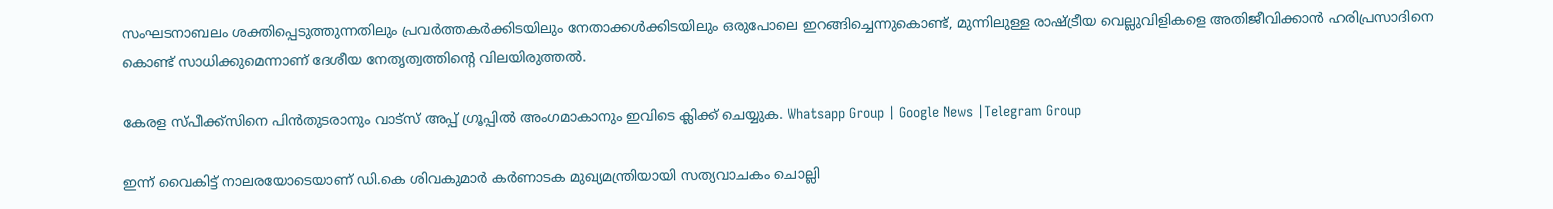സംഘടനാബലം ശക്തിപ്പെടുത്തുന്നതിലും പ്രവർത്തകർക്കിടയിലും നേതാക്കള്‍ക്കിടയിലും ഒരുപോലെ ഇറങ്ങിച്ചെന്നുകൊണ്ട്, മുന്നിലുള്ള രാഷ്ട്രീയ വെല്ലുവിളികളെ അതിജീവിക്കാൻ ഹരിപ്രസാദിനെ കൊണ്ട് സാധിക്കുമെന്നാണ് ദേശീയ നേതൃത്വത്തിന്‍റെ വിലയിരുത്തല്‍.

കേരള സ്പീക്ക്സിനെ പിൻതുടരാനും വാട്സ് അപ്പ് ഗ്രൂപ്പിൽ അംഗമാകാനും ഇവിടെ ക്ലിക്ക് ചെയ്യുക. Whatsapp Group | Google News |Telegram Group

ഇന്ന് വൈകിട്ട് നാലരയോടെയാണ് ഡി.കെ ശിവകുമാർ കർണാടക മുഖ്യമന്ത്രിയായി സത്യവാചകം ചൊല്ലി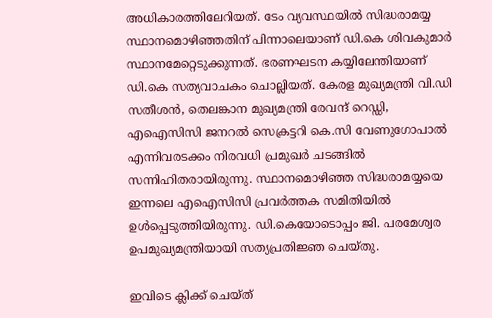അധികാരത്തിലേറിയത്. ടേം വ്യവസ്ഥയില്‍ സിദ്ധരാമയ്യ സ്ഥാനമൊഴിഞ്ഞതിന് പിന്നാലെയാണ് ഡി.കെ ശിവകുമാർ സ്ഥാനമേറ്റെടുക്കുന്നത്. ഭരണഘടന കയ്യിലേന്തിയാണ് ഡി.കെ സത്യവാചകം ചൊല്ലിയത്. കേരള മുഖ്യമന്ത്രി വി.ഡി സതീശൻ, തെലങ്കാന മുഖ്യമന്ത്രി രേവന്ദ് റെഡ്ഡി, എഐസിസി ജനറല്‍ സെക്രട്ടറി കെ.സി വേണുഗോപാല്‍ എന്നിവരടക്കം നിരവധി പ്രമുഖർ ചടങ്ങില്‍ സന്നിഹിതരായിരുന്നു. സ്ഥാനമൊഴിഞ്ഞ സിദ്ധരാമയ്യയെ ഇന്നലെ എഐസിസി പ്രവർത്തക സമിതിയില്‍ ഉള്‍പ്പെടുത്തിയിരുന്നു. ഡി.കെയോടൊപ്പം ജി. പരമേശ്വര ഉപമുഖ്യമന്ത്രിയായി സത്യപ്രതിജ്ഞ ചെയ്തു.

ഇവിടെ ക്ലിക്ക് ചെയ്ത്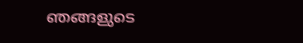ഞങ്ങളുടെ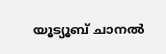യൂട്യൂബ് ചാനൽ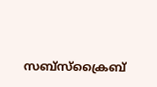സബ്സ്ക്രൈബ്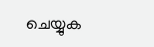ചെയ്യുക